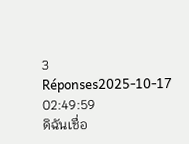3 Réponses2025-10-17 02:49:59
ดิฉันเชื่อ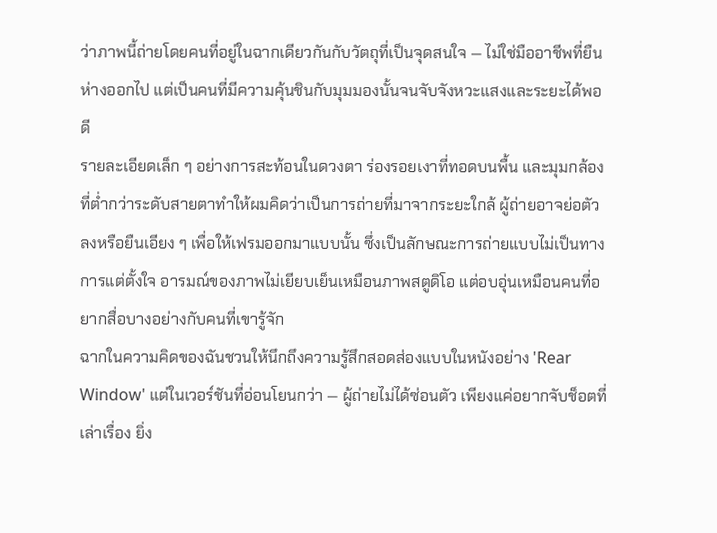ว่าภาพนี้ถ่ายโดยคนที่อยู่ในฉากเดียวกันกับวัตถุที่เป็นจุดสนใจ — ไม่ใช่มืออาชีพที่ยืนห่างออกไป แต่เป็นคนที่มีความคุ้นชินกับมุมมองนั้นจนจับจังหวะแสงและระยะได้พอดี
รายละเอียดเล็ก ๆ อย่างการสะท้อนในดวงตา ร่องรอยเงาที่ทอดบนพื้น และมุมกล้องที่ต่ำกว่าระดับสายตาทำให้ผมคิดว่าเป็นการถ่ายที่มาจากระยะใกล้ ผู้ถ่ายอาจย่อตัวลงหรือยืนเอียง ๆ เพื่อให้เฟรมออกมาแบบนั้น ซึ่งเป็นลักษณะการถ่ายแบบไม่เป็นทางการแต่ตั้งใจ อารมณ์ของภาพไม่เยียบเย็นเหมือนภาพสตูดิโอ แต่อบอุ่นเหมือนคนที่อยากสื่อบางอย่างกับคนที่เขารู้จัก
ฉากในความคิดของฉันชวนให้นึกถึงความรู้สึกสอดส่องแบบในหนังอย่าง 'Rear Window' แต่ในเวอร์ชันที่อ่อนโยนกว่า — ผู้ถ่ายไม่ได้ซ่อนตัว เพียงแค่อยากจับช็อตที่เล่าเรื่อง ยิ่ง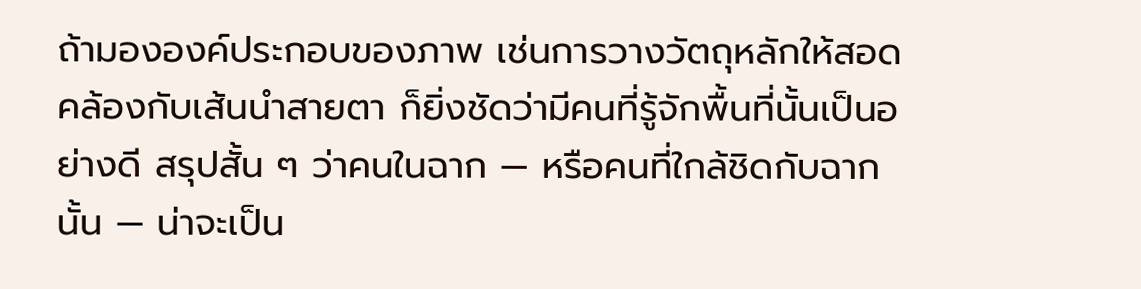ถ้ามององค์ประกอบของภาพ เช่นการวางวัตถุหลักให้สอดคล้องกับเส้นนำสายตา ก็ยิ่งชัดว่ามีคนที่รู้จักพื้นที่นั้นเป็นอย่างดี สรุปสั้น ๆ ว่าคนในฉาก — หรือคนที่ใกล้ชิดกับฉากนั้น — น่าจะเป็น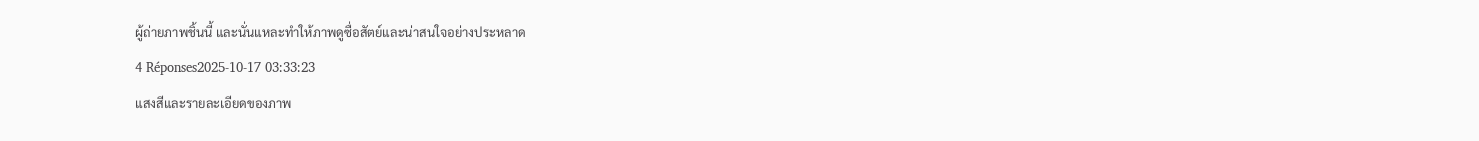ผู้ถ่ายภาพชิ้นนี้ และนั่นแหละทำให้ภาพดูซื่อสัตย์และน่าสนใจอย่างประหลาด
4 Réponses2025-10-17 03:33:23
แสงสีและรายละเอียดของภาพ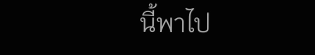นี้พาไป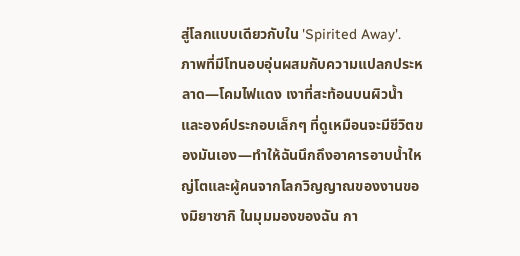สู่โลกแบบเดียวกับใน 'Spirited Away'.
ภาพที่มีโทนอบอุ่นผสมกับความแปลกประหลาด—โคมไฟแดง เงาที่สะท้อนบนผิวน้ำ และองค์ประกอบเล็กๆ ที่ดูเหมือนจะมีชีวิตของมันเอง—ทำให้ฉันนึกถึงอาคารอาบน้ำใหญ่โตและผู้คนจากโลกวิญญาณของงานของมิยาซากิ ในมุมมองของฉัน กา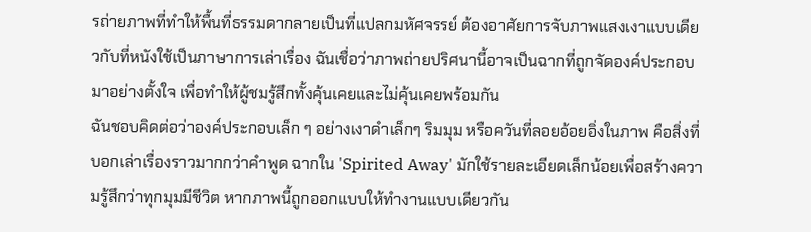รถ่ายภาพที่ทำให้พื้นที่ธรรมดากลายเป็นที่แปลกมหัศจรรย์ ต้องอาศัยการจับภาพแสงเงาแบบเดียวกับที่หนังใช้เป็นภาษาการเล่าเรื่อง ฉันเชื่อว่าภาพถ่ายปริศนานี้อาจเป็นฉากที่ถูกจัดองค์ประกอบมาอย่างตั้งใจ เพื่อทำให้ผู้ชมรู้สึกทั้งคุ้นเคยและไม่คุ้นเคยพร้อมกัน
ฉันชอบคิดต่อว่าองค์ประกอบเล็ก ๆ อย่างเงาดำเล็กๆ ริมมุม หรือควันที่ลอยอ้อยอิ่งในภาพ คือสิ่งที่บอกเล่าเรื่องราวมากกว่าคำพูด ฉากใน 'Spirited Away' มักใช้รายละเอียดเล็กน้อยเพื่อสร้างความรู้สึกว่าทุกมุมมีชีวิต หากภาพนี้ถูกออกแบบให้ทำงานแบบเดียวกัน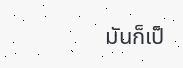มันก็เป็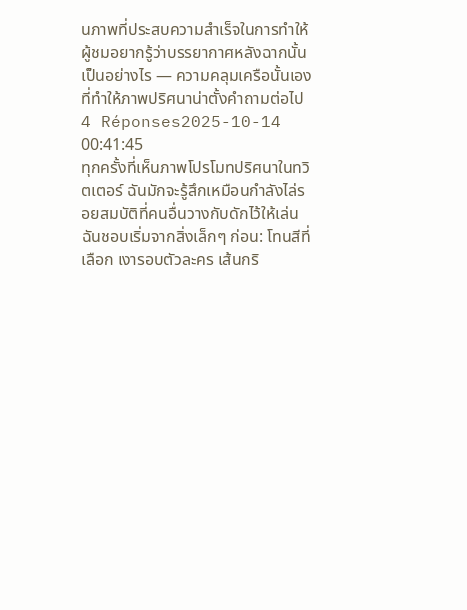นภาพที่ประสบความสำเร็จในการทำให้ผู้ชมอยากรู้ว่าบรรยากาศหลังฉากนั้นเป็นอย่างไร — ความคลุมเครือนั้นเองที่ทำให้ภาพปริศนาน่าตั้งคำถามต่อไป
4 Réponses2025-10-14 00:41:45
ทุกครั้งที่เห็นภาพโปรโมทปริศนาในทวิตเตอร์ ฉันมักจะรู้สึกเหมือนกำลังไล่รอยสมบัติที่คนอื่นวางกับดักไว้ให้เล่น
ฉันชอบเริ่มจากสิ่งเล็กๆ ก่อน: โทนสีที่เลือก เงารอบตัวละคร เส้นกริ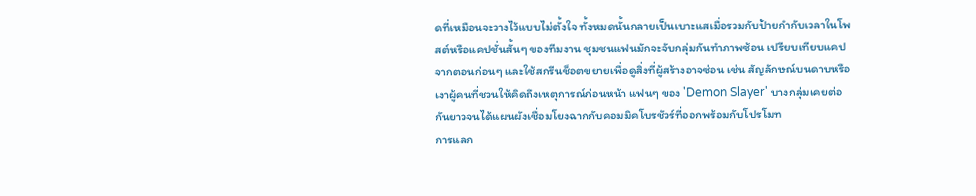ดที่เหมือนจะวางไว้แบบไม่ตั้งใจ ทั้งหมดนั้นกลายเป็นเบาะแสเมื่อรวมกับป้ายกำกับเวลาในโพสต์หรือแคปชั่นสั้นๆ ของทีมงาน ชุมชนแฟนมักจะจับกลุ่มกันทำภาพซ้อน เปรียบเทียบแคปจากตอนก่อนๆ และใช้สกรีนช็อตขยายเพื่อดูสิ่งที่ผู้สร้างอาจซ่อน เช่น สัญลักษณ์บนดาบหรือเงาผู้คนที่ชวนให้คิดถึงเหตุการณ์ก่อนหน้า แฟนๆ ของ 'Demon Slayer' บางกลุ่มเคยต่อกันยาวจนได้แผนผังเชื่อมโยงฉากกับคอมมิคโบรชัวร์ที่ออกพร้อมกับโปรโมท
การแลก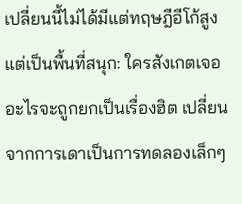เปลี่ยนนี้ไม่ได้มีแต่ทฤษฎีอีโก้สูง แต่เป็นพื้นที่สนุก: ใครสังเกตเจออะไรจะถูกยกเป็นเรื่องฮิต เปลี่ยนจากการเดาเป็นการทดลองเล็กๆ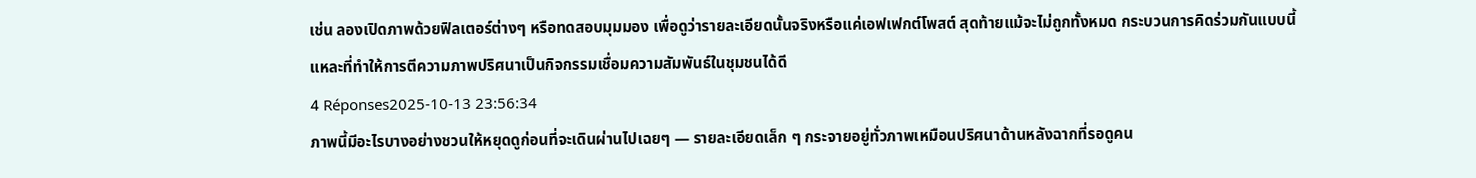เช่น ลองเปิดภาพด้วยฟิลเตอร์ต่างๆ หรือทดสอบมุมมอง เพื่อดูว่ารายละเอียดนั้นจริงหรือแค่เอฟเฟกต์โพสต์ สุดท้ายแม้จะไม่ถูกทั้งหมด กระบวนการคิดร่วมกันแบบนี้แหละที่ทำให้การตีความภาพปริศนาเป็นกิจกรรมเชื่อมความสัมพันธ์ในชุมชนได้ดี
4 Réponses2025-10-13 23:56:34
ภาพนี้มีอะไรบางอย่างชวนให้หยุดดูก่อนที่จะเดินผ่านไปเฉยๆ — รายละเอียดเล็ก ๆ กระจายอยู่ทั่วภาพเหมือนปริศนาด้านหลังฉากที่รอดูคน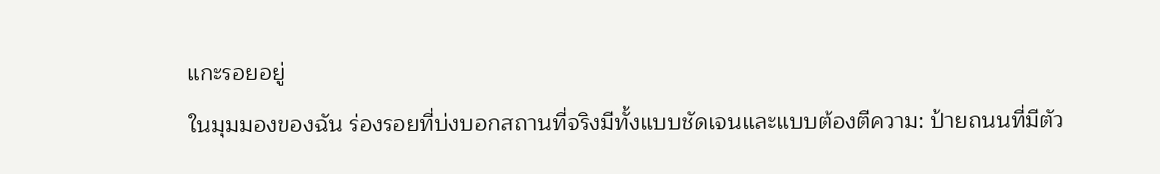แกะรอยอยู่
ในมุมมองของฉัน ร่องรอยที่บ่งบอกสถานที่จริงมีทั้งแบบชัดเจนและแบบต้องตีความ: ป้ายถนนที่มีตัว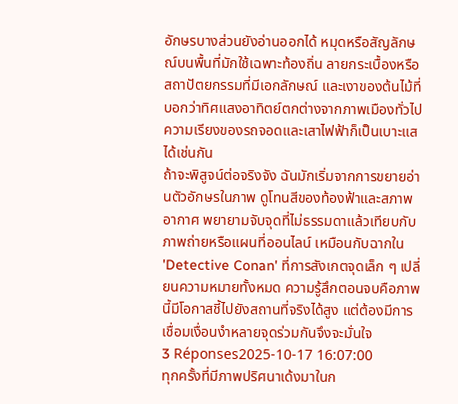อักษรบางส่วนยังอ่านออกได้ หมุดหรือสัญลักษณ์บนพื้นที่มักใช้เฉพาะท้องถิ่น ลายกระเบื้องหรือสถาปัตยกรรมที่มีเอกลักษณ์ และเงาของต้นไม้ที่บอกว่าทิศแสงอาทิตย์ตกต่างจากภาพเมืองทั่วไป ความเรียงของรถจอดและเสาไฟฟ้าก็เป็นเบาะแสได้เช่นกัน
ถ้าจะพิสูจน์ต่อจริงจัง ฉันมักเริ่มจากการขยายอ่านตัวอักษรในภาพ ดูโทนสีของท้องฟ้าและสภาพอากาศ พยายามจับจุดที่ไม่ธรรมดาแล้วเทียบกับภาพถ่ายหรือแผนที่ออนไลน์ เหมือนกับฉากใน 'Detective Conan' ที่การสังเกตจุดเล็ก ๆ เปลี่ยนความหมายทั้งหมด ความรู้สึกตอนจบคือภาพนี้มีโอกาสชี้ไปยังสถานที่จริงได้สูง แต่ต้องมีการเชื่อมเงื่อนงำหลายจุดร่วมกันจึงจะมั่นใจ
3 Réponses2025-10-17 16:07:00
ทุกครั้งที่มีภาพปริศนาเด้งมาในก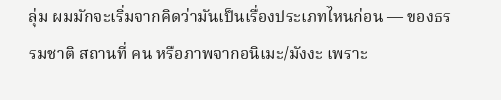ลุ่ม ผมมักจะเริ่มจากคิดว่ามันเป็นเรื่องประเภทไหนก่อน — ของธรรมชาติ สถานที่ คน หรือภาพจากอนิเมะ/มังงะ เพราะ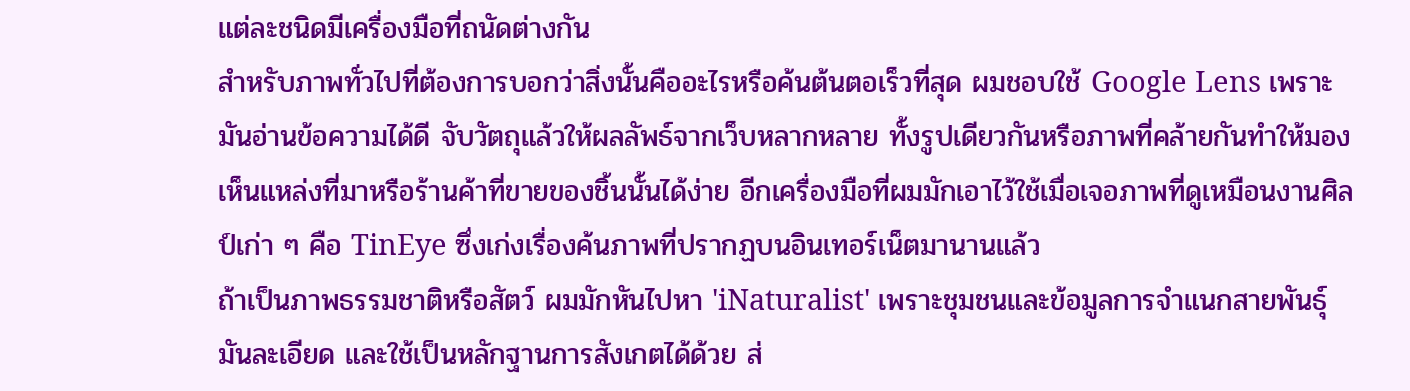แต่ละชนิดมีเครื่องมือที่ถนัดต่างกัน
สำหรับภาพทั่วไปที่ต้องการบอกว่าสิ่งนั้นคืออะไรหรือค้นต้นตอเร็วที่สุด ผมชอบใช้ Google Lens เพราะมันอ่านข้อความได้ดี จับวัตถุแล้วให้ผลลัพธ์จากเว็บหลากหลาย ทั้งรูปเดียวกันหรือภาพที่คล้ายกันทำให้มองเห็นแหล่งที่มาหรือร้านค้าที่ขายของชิ้นนั้นได้ง่าย อีกเครื่องมือที่ผมมักเอาไว้ใช้เมื่อเจอภาพที่ดูเหมือนงานศิลป์เก่า ๆ คือ TinEye ซึ่งเก่งเรื่องค้นภาพที่ปรากฏบนอินเทอร์เน็ตมานานแล้ว
ถ้าเป็นภาพธรรมชาติหรือสัตว์ ผมมักหันไปหา 'iNaturalist' เพราะชุมชนและข้อมูลการจำแนกสายพันธุ์มันละเอียด และใช้เป็นหลักฐานการสังเกตได้ด้วย ส่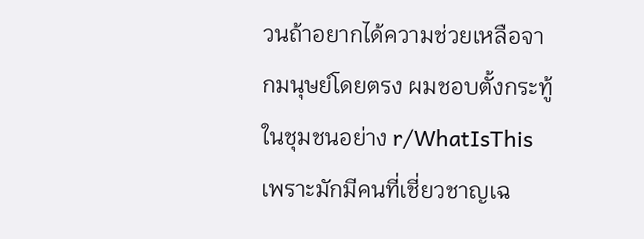วนถ้าอยากได้ความช่วยเหลือจากมนุษย์โดยตรง ผมชอบตั้งกระทู้ในชุมชนอย่าง r/WhatIsThis เพราะมักมีคนที่เชี่ยวชาญเฉ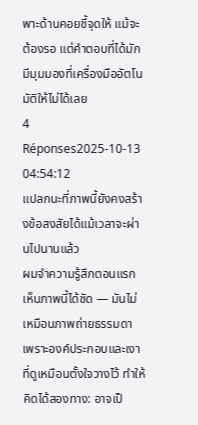พาะด้านคอยชี้จุดให้ แม้จะต้องรอ แต่คำตอบที่ได้มักมีมุมมองที่เครื่องมืออัตโนมัติให้ไม่ได้เลย
4 Réponses2025-10-13 04:54:12
แปลกนะที่ภาพนี้ยังคงสร้างข้อสงสัยได้แม้เวลาจะผ่านไปนานแล้ว
ผมจำความรู้สึกตอนแรกเห็นภาพนี้ได้ชัด — มันไม่เหมือนภาพถ่ายธรรมดา เพราะองค์ประกอบและเงาที่ดูเหมือนตั้งใจวางไว้ ทำให้คิดได้สองทาง: อาจเป็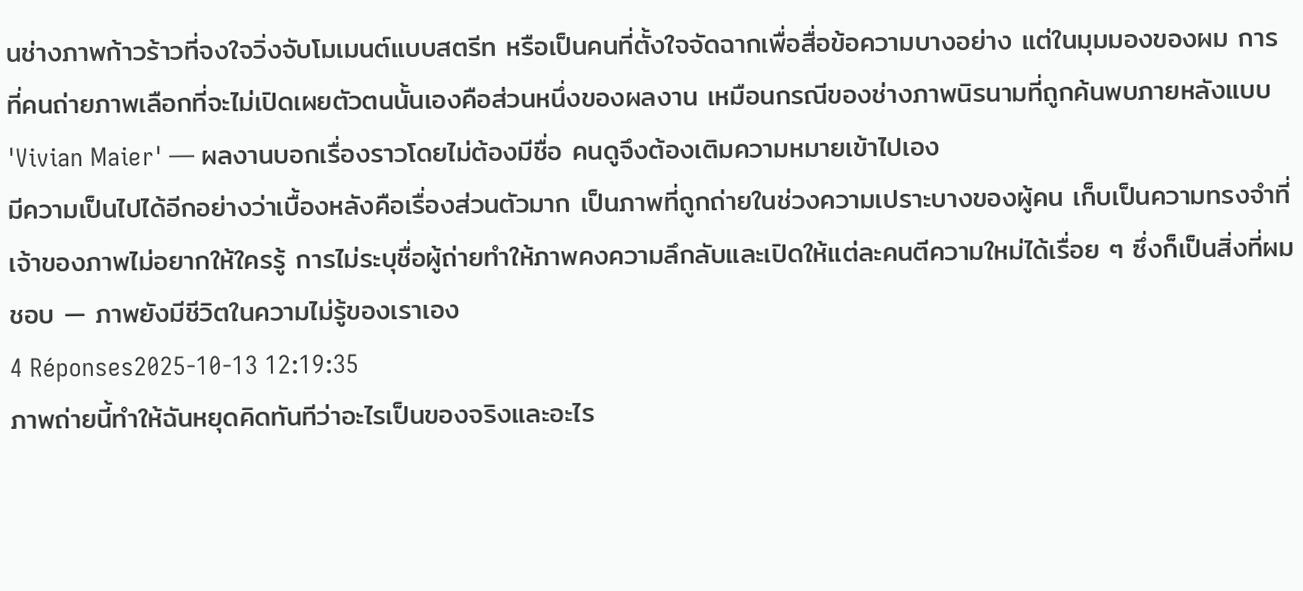นช่างภาพก้าวร้าวที่จงใจวิ่งจับโมเมนต์แบบสตรีท หรือเป็นคนที่ตั้งใจจัดฉากเพื่อสื่อข้อความบางอย่าง แต่ในมุมมองของผม การที่คนถ่ายภาพเลือกที่จะไม่เปิดเผยตัวตนนั้นเองคือส่วนหนึ่งของผลงาน เหมือนกรณีของช่างภาพนิรนามที่ถูกค้นพบภายหลังแบบ 'Vivian Maier' — ผลงานบอกเรื่องราวโดยไม่ต้องมีชื่อ คนดูจึงต้องเติมความหมายเข้าไปเอง
มีความเป็นไปได้อีกอย่างว่าเบื้องหลังคือเรื่องส่วนตัวมาก เป็นภาพที่ถูกถ่ายในช่วงความเปราะบางของผู้คน เก็บเป็นความทรงจำที่เจ้าของภาพไม่อยากให้ใครรู้ การไม่ระบุชื่อผู้ถ่ายทำให้ภาพคงความลึกลับและเปิดให้แต่ละคนตีความใหม่ได้เรื่อย ๆ ซึ่งก็เป็นสิ่งที่ผมชอบ — ภาพยังมีชีวิตในความไม่รู้ของเราเอง
4 Réponses2025-10-13 12:19:35
ภาพถ่ายนี้ทำให้ฉันหยุดคิดทันทีว่าอะไรเป็นของจริงและอะไร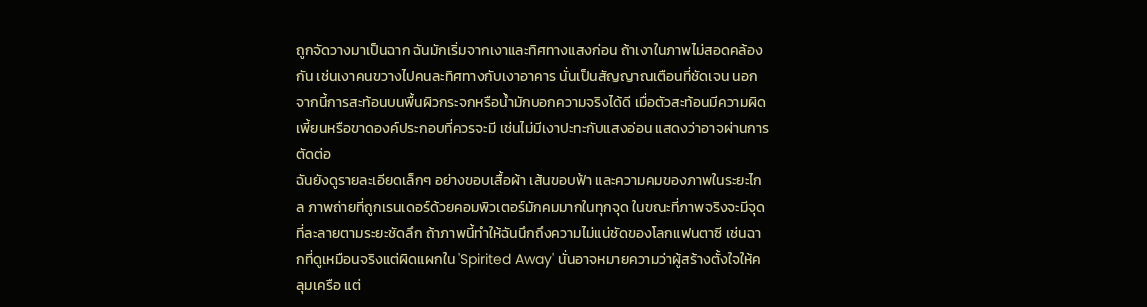ถูกจัดวางมาเป็นฉาก ฉันมักเริ่มจากเงาและทิศทางแสงก่อน ถ้าเงาในภาพไม่สอดคล้องกัน เช่นเงาคนขวางไปคนละทิศทางกับเงาอาคาร นั่นเป็นสัญญาณเตือนที่ชัดเจน นอกจากนี้การสะท้อนบนพื้นผิวกระจกหรือน้ำมักบอกความจริงได้ดี เมื่อตัวสะท้อนมีความผิดเพี้ยนหรือขาดองค์ประกอบที่ควรจะมี เช่นไม่มีเงาปะทะกับแสงอ่อน แสดงว่าอาจผ่านการตัดต่อ
ฉันยังดูรายละเอียดเล็กๆ อย่างขอบเสื้อผ้า เส้นขอบฟ้า และความคมของภาพในระยะไกล ภาพถ่ายที่ถูกเรนเดอร์ด้วยคอมพิวเตอร์มักคมมากในทุกจุด ในขณะที่ภาพจริงจะมีจุดที่ละลายตามระยะชัดลึก ถ้าภาพนี้ทำให้ฉันนึกถึงความไม่แน่ชัดของโลกแฟนตาซี เช่นฉากที่ดูเหมือนจริงแต่ผิดแผกใน 'Spirited Away' นั่นอาจหมายความว่าผู้สร้างตั้งใจให้คลุมเครือ แต่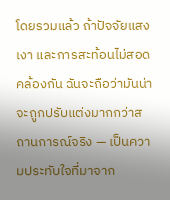โดยรวมแล้ว ถ้าปัจจัยแสง เงา และการสะท้อนไม่สอดคล้องกัน ฉันจะถือว่ามันน่าจะถูกปรับแต่งมากกว่าสถานการณ์จริง — เป็นความประทับใจที่มาจาก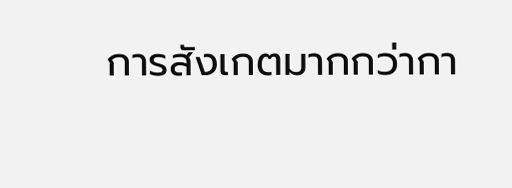การสังเกตมากกว่ากา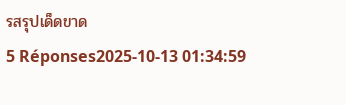รสรุปเด็ดขาด
5 Réponses2025-10-13 01:34:59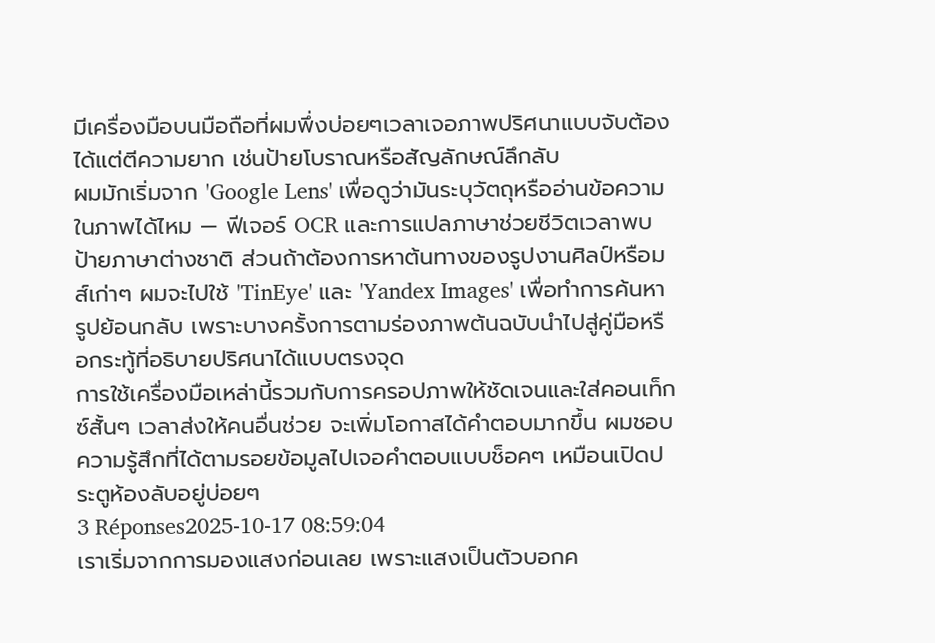มีเครื่องมือบนมือถือที่ผมพึ่งบ่อยๆเวลาเจอภาพปริศนาแบบจับต้องได้แต่ตีความยาก เช่นป้ายโบราณหรือสัญลักษณ์ลึกลับ
ผมมักเริ่มจาก 'Google Lens' เพื่อดูว่ามันระบุวัตถุหรืออ่านข้อความในภาพได้ไหม — ฟีเจอร์ OCR และการแปลภาษาช่วยชีวิตเวลาพบป้ายภาษาต่างชาติ ส่วนถ้าต้องการหาต้นทางของรูปงานศิลป์หรือมส์เก่าๆ ผมจะไปใช้ 'TinEye' และ 'Yandex Images' เพื่อทำการค้นหารูปย้อนกลับ เพราะบางครั้งการตามร่องภาพต้นฉบับนำไปสู่คู่มือหรือกระทู้ที่อธิบายปริศนาได้แบบตรงจุด
การใช้เครื่องมือเหล่านี้รวมกับการครอปภาพให้ชัดเจนและใส่คอนเท็กซ์สั้นๆ เวลาส่งให้คนอื่นช่วย จะเพิ่มโอกาสได้คำตอบมากขึ้น ผมชอบความรู้สึกที่ได้ตามรอยข้อมูลไปเจอคำตอบแบบช็อคๆ เหมือนเปิดประตูห้องลับอยู่บ่อยๆ
3 Réponses2025-10-17 08:59:04
เราเริ่มจากการมองแสงก่อนเลย เพราะแสงเป็นตัวบอกค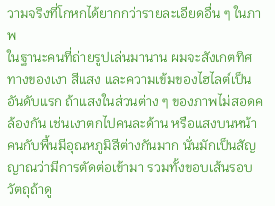วามจริงที่โกหกได้ยากกว่ารายละเอียดอื่น ๆ ในภาพ
ในฐานะคนที่ถ่ายรูปเล่นมานาน ผมจะสังเกตทิศทางของเงา สีแสง และความเข้มของไฮไลต์เป็นอันดับแรก ถ้าแสงในส่วนต่าง ๆ ของภาพไม่สอดคล้องกัน เช่นเงาตกไปคนละด้าน หรือแสงบนหน้าคนกับพื้นมีอุณหภูมิสีต่างกันมาก นั่นมักเป็นสัญญาณว่ามีการตัดต่อเข้ามา รวมทั้งขอบเส้นรอบวัตถุถ้าดู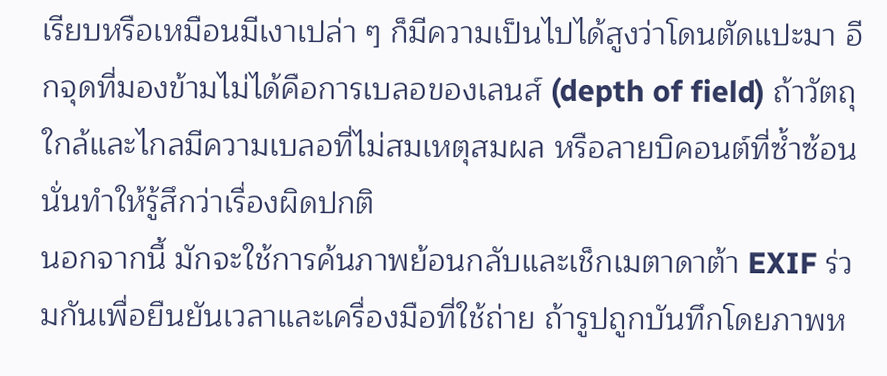เรียบหรือเหมือนมีเงาเปล่า ๆ ก็มีความเป็นไปได้สูงว่าโดนตัดแปะมา อีกจุดที่มองข้ามไม่ได้คือการเบลอของเลนส์ (depth of field) ถ้าวัตถุใกล้และไกลมีความเบลอที่ไม่สมเหตุสมผล หรือลายบิคอนต์ที่ซ้ำซ้อน นั่นทำให้รู้สึกว่าเรื่องผิดปกติ
นอกจากนี้ มักจะใช้การค้นภาพย้อนกลับและเช็กเมตาดาต้า EXIF ร่วมกันเพื่อยืนยันเวลาและเครื่องมือที่ใช้ถ่าย ถ้ารูปถูกบันทึกโดยภาพห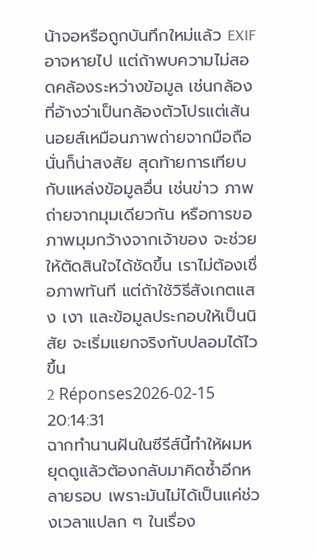น้าจอหรือถูกบันทึกใหม่แล้ว EXIF อาจหายไป แต่ถ้าพบความไม่สอดคล้องระหว่างข้อมูล เช่นกล้องที่อ้างว่าเป็นกล้องตัวโปรแต่เส้นนอยส์เหมือนภาพถ่ายจากมือถือ นั่นก็น่าสงสัย สุดท้ายการเทียบกับแหล่งข้อมูลอื่น เช่นข่าว ภาพถ่ายจากมุมเดียวกัน หรือการขอภาพมุมกว้างจากเจ้าของ จะช่วยให้ตัดสินใจได้ชัดขึ้น เราไม่ต้องเชื่อภาพทันที แต่ถ้าใช้วิธีสังเกตแสง เงา และข้อมูลประกอบให้เป็นนิสัย จะเริ่มแยกจริงกับปลอมได้ไวขึ้น
2 Réponses2026-02-15 20:14:31
ฉากทำนานฝันในซีรีส์นี้ทำให้ผมหยุดดูแล้วต้องกลับมาคิดซ้ำอีกหลายรอบ เพราะมันไม่ได้เป็นแค่ช่วงเวลาแปลก ๆ ในเรื่อง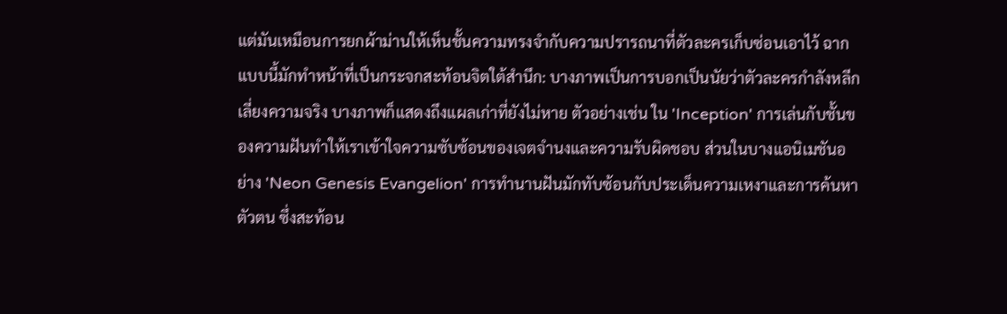แต่มันเหมือนการยกผ้าม่านให้เห็นชั้นความทรงจำกับความปรารถนาที่ตัวละครเก็บซ่อนเอาไว้ ฉากแบบนี้มักทำหน้าที่เป็นกระจกสะท้อนจิตใต้สำนึก: บางภาพเป็นการบอกเป็นนัยว่าตัวละครกำลังหลีกเลี่ยงความจริง บางภาพก็แสดงถึงแผลเก่าที่ยังไม่หาย ตัวอย่างเช่น ใน 'Inception' การเล่นกับชั้นของความฝันทำให้เราเข้าใจความซับซ้อนของเจตจำนงและความรับผิดชอบ ส่วนในบางแอนิเมชันอย่าง 'Neon Genesis Evangelion' การทำนานฝันมักทับซ้อนกับประเด็นความเหงาและการค้นหาตัวตน ซึ่งสะท้อน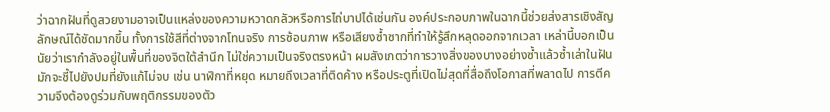ว่าฉากฝันที่ดูสวยงามอาจเป็นแหล่งของความหวาดกลัวหรือการไถ่บาปได้เช่นกัน องค์ประกอบภาพในฉากนี้ช่วยส่งสารเชิงสัญลักษณ์ได้ชัดมากขึ้น ทั้งการใช้สีที่ต่างจากโทนจริง การซ้อนภาพ หรือเสียงซ้ำซากที่ทำให้รู้สึกหลุดออกจากเวลา เหล่านี้บอกเป็นนัยว่าเรากำลังอยู่ในพื้นที่ของจิตใต้สำนึก ไม่ใช่ความเป็นจริงตรงหน้า ผมสังเกตว่าการวางสิ่งของบางอย่างซ้ำแล้วซ้ำเล่าในฝัน มักจะชี้ไปยังปมที่ยังแก้ไม่จบ เช่น นาฬิกาที่หยุด หมายถึงเวลาที่ติดค้าง หรือประตูที่เปิดไม่สุดที่สื่อถึงโอกาสที่พลาดไป การตีความจึงต้องดูร่วมกับพฤติกรรมของตัว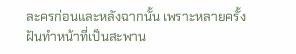ละครก่อนและหลังฉากนั้น เพราะหลายครั้งฝันทำหน้าที่เป็นสะพาน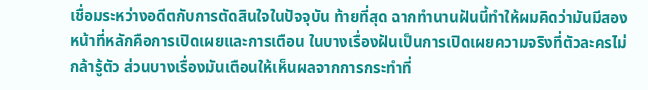เชื่อมระหว่างอดีตกับการตัดสินใจในปัจจุบัน ท้ายที่สุด ฉากทำนานฝันนี้ทำให้ผมคิดว่ามันมีสองหน้าที่หลักคือการเปิดเผยและการเตือน ในบางเรื่องฝันเป็นการเปิดเผยความจริงที่ตัวละครไม่กล้ารู้ตัว ส่วนบางเรื่องมันเตือนให้เห็นผลจากการกระทำที่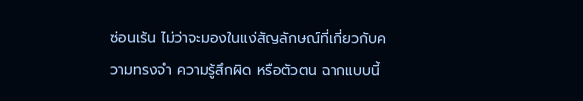ซ่อนเร้น ไม่ว่าจะมองในแง่สัญลักษณ์ที่เกี่ยวกับความทรงจำ ความรู้สึกผิด หรือตัวตน ฉากแบบนี้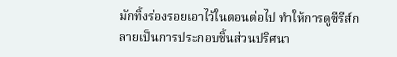มักทิ้งร่องรอยเอาไว้ในตอนต่อไป ทำให้การดูซีรีส์กลายเป็นการประกอบชิ้นส่วนปริศนา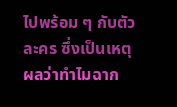ไปพร้อม ๆ กับตัวละคร ซึ่งเป็นเหตุผลว่าทำไมฉาก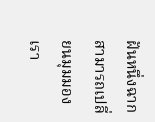ฝันหนึ่งฉากสามารถเปลี่ยนมุมมองเรา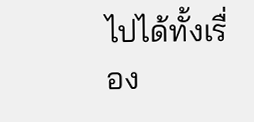ไปได้ทั้งเรื่อง